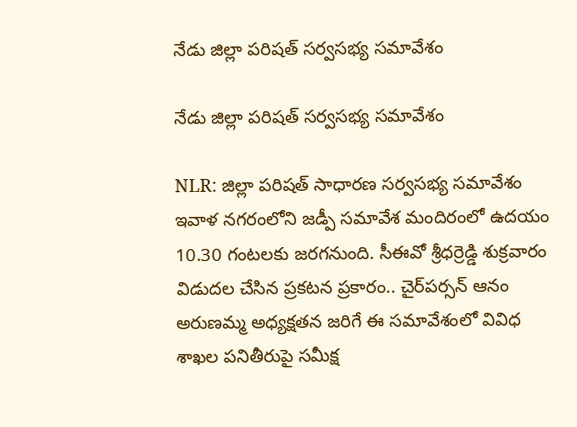నేడు జిల్లా పరిషత్ సర్వసభ్య సమావేశం

నేడు జిల్లా పరిషత్ సర్వసభ్య సమావేశం

NLR: జిల్లా పరిషత్ సాధారణ సర్వసభ్య సమావేశం ఇవాళ నగరంలోని జడ్పీ సమావేశ మందిరంలో ఉదయం 10.30 గంటలకు జరగనుంది. సీఈవో శ్రీధర్రెడ్డి శుక్రవారం విడుదల చేసిన ప్రకటన ప్రకారం.. చైర్‌పర్సన్ ఆనం అరుణమ్మ అధ్యక్షతన జరిగే ఈ సమావేశంలో వివిధ శాఖల పనితీరుపై సమీక్ష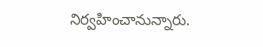నిర్వహించానున్నారు.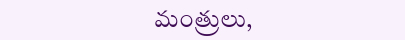మంత్రులు,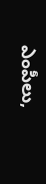ఎంపీలు,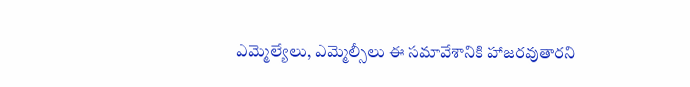ఎమ్మెల్యేలు, ఎమ్మెల్సీలు ఈ సమావేశానికి హాజరవుతారని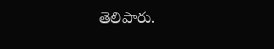తెలిపారు.